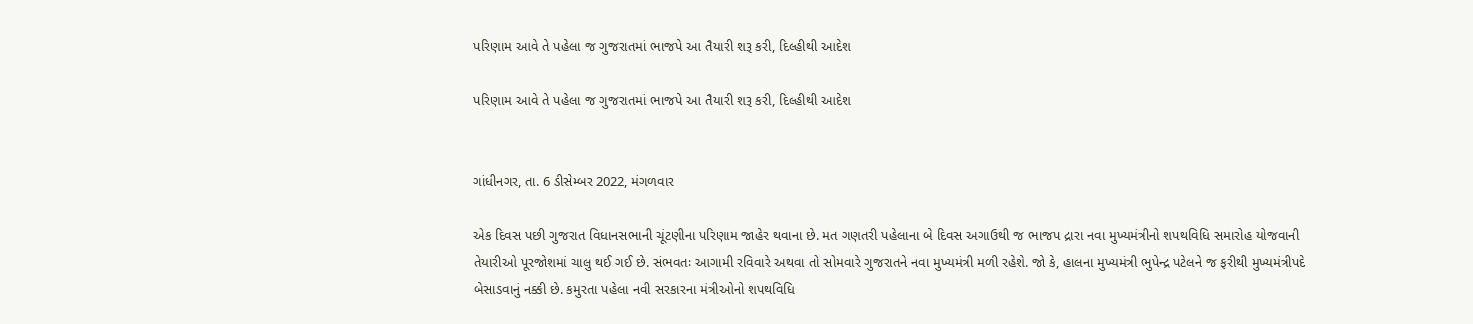પરિણામ આવે તે પહેલા જ ગુજરાતમાં ભાજપે આ તૈયારી શરૂ કરી, દિલ્હીથી આદેશ

પરિણામ આવે તે પહેલા જ ગુજરાતમાં ભાજપે આ તૈયારી શરૂ કરી, દિલ્હીથી આદેશ


ગાંધીનગર, તા. 6 ડીસેમ્બર 2022, મંગળવાર

એક દિવસ પછી ગુજરાત વિધાનસભાની ચૂંટણીના પરિણામ જાહેર થવાના છે. મત ગણતરી પહેલાના બે દિવસ અગાઉથી જ ભાજપ દ્રારા નવા મુખ્યમંત્રીનો શપથવિધિ સમારોહ યોજવાની તેયારીઓ પૂરજોશમાં ચાલુ થઈ ગઈ છે. સંભવતઃ આગામી રવિવારે અથવા તો સોમવારે ગુજરાતને નવા મુખ્યમંત્રી મળી રહેશે. જો કે, હાલના મુખ્યમંત્રી ભુપેન્દ્ર પટેલને જ ફરીથી મુખ્યમંત્રીપદે બેસાડવાનું નક્કી છે. કમુરતા પહેલા નવી સરકારના મંત્રીઓનો શપથવિધિ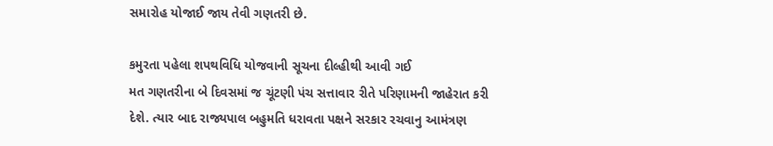સમારોહ યોજાઈ જાય તેવી ગણતરી છે.

કમુરતા પહેલા શપથવિધિ યોજવાની સૂચના દીલ્હીથી આવી ગઈ
મત ગણતરીના બે દિવસમાં જ ચૂંટણી પંચ સત્તાવાર રીતે પરિણામની જાહેરાત કરી દેશે. ત્યાર બાદ રાજ્યપાલ બહુમતિ ધરાવતા પક્ષને સરકાર રચવાનુ આમંત્રણ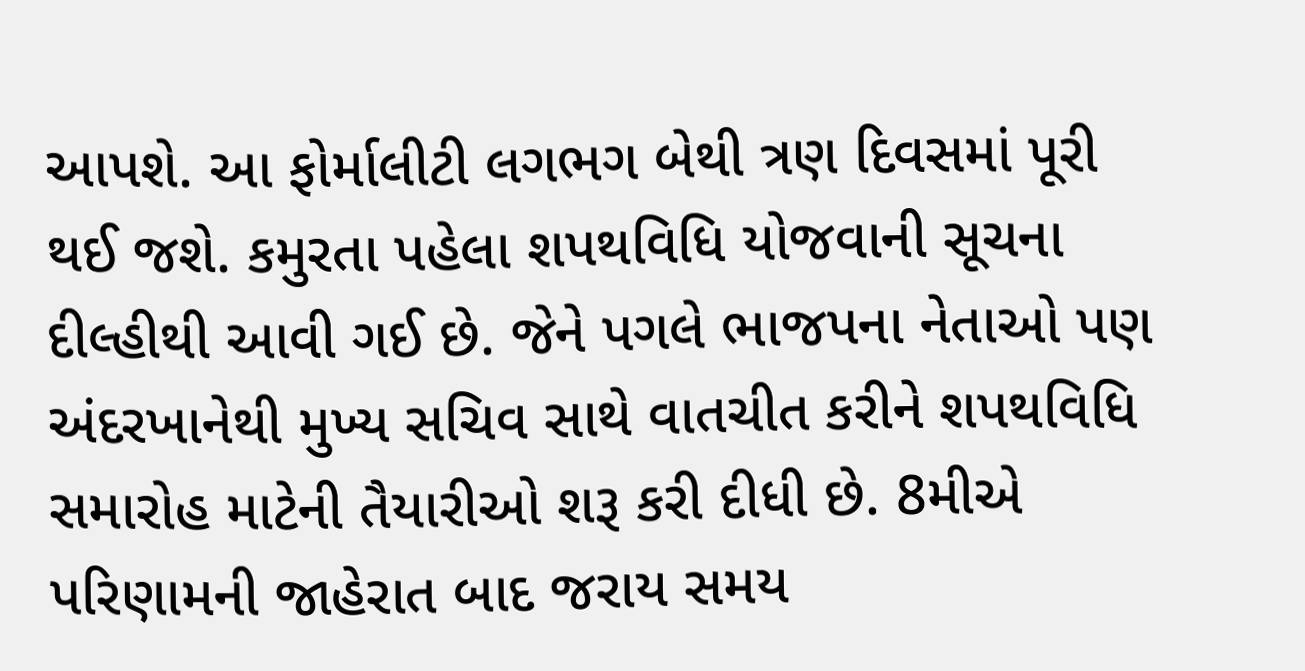આપશે. આ ફોર્માલીટી લગભગ બેથી ત્રણ દિવસમાં પૂરી થઈ જશે. કમુરતા પહેલા શપથવિધિ યોજવાની સૂચના દીલ્હીથી આવી ગઈ છે. જેને પગલે ભાજપના નેતાઓ પણ અંદરખાનેથી મુખ્ય સચિવ સાથે વાતચીત કરીને શપથવિધિ સમારોહ માટેની તૈયારીઓ શરૂ કરી દીધી છે. 8મીએ પરિણામની જાહેરાત બાદ જરાય સમય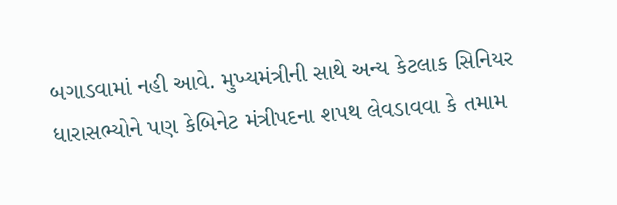બગાડવામાં નહી આવે. મુખ્યમંત્રીની સાથે અન્ય કેટલાક સિનિયર ધારાસભ્યોને પણ કેબિનેટ મંત્રીપદના શપથ લેવડાવવા કે તમામ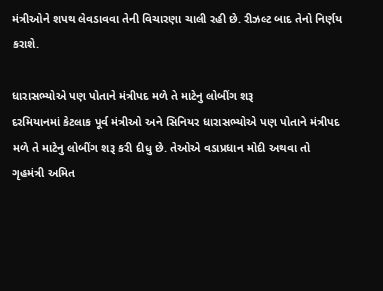મંત્રીઓને શપથ લેવડાવવા તેની વિચારણા ચાલી રહી છે. રીઝલ્ટ બાદ તેનો નિર્ણય કરાશે.

ધારાસભ્યોએ પણ પોતાને મંત્રીપદ મળે તે માટેનુ લોબીંગ શરૂ
દરમિયાનમાં કેટલાક પૂર્વ મંત્રીઓ અને સિનિયર ધારાસભ્યોએ પણ પોતાને મંત્રીપદ મળે તે માટેનુ લોબીંગ શરૂ કરી દીધુ છે. તેઓએ વડાપ્રધાન મોદી અથવા તો ગૃહમંત્રી અમિત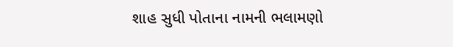શાહ સુધી પોતાના નામની ભલામણો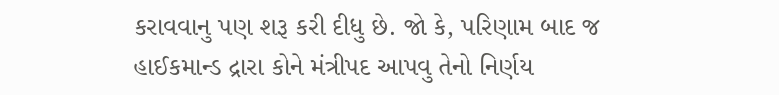કરાવવાનુ પણ શરૂ કરી દીધુ છે. જો કે, પરિણામ બાદ જ હાઈકમાન્ડ દ્રારા કોને મંત્રીપદ આપવુ તેનો નિર્ણય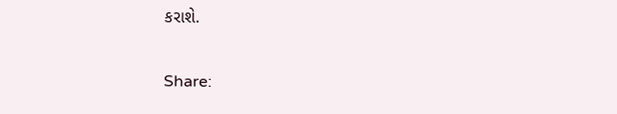કરાશે.

Share: